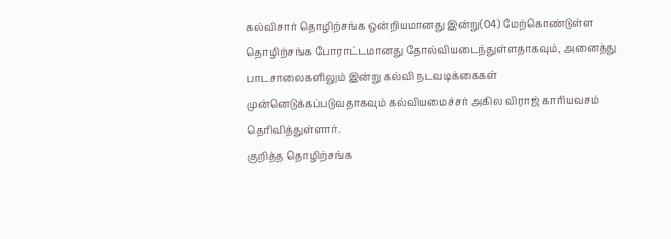கல்விசார் தொழிற்சங்க ஒன்றியமானது இன்று(04) மேற்கொண்டுள்ள தொழிற்சங்க போராட்டமானது தோல்வியடைந்துள்ளதாகவும், அனைத்து பாடசாலைகளிலும் இன்று கல்வி நடவடிக்கைகள் முன்னெடுக்கப்படுவதாகவும் கல்வியமைச்சர் அகில விராஜ் காரியவசம் தெரிவித்துள்ளார்.
குறித்த தொழிற்சங்க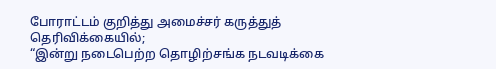போராட்டம் குறித்து அமைச்சர் கருத்துத் தெரிவிக்கையில்;
“இன்று நடைபெற்ற தொழிற்சங்க நடவடிக்கை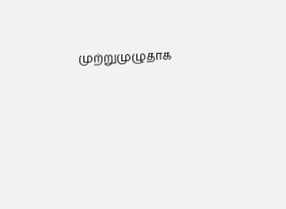முற்றுமுழுதாக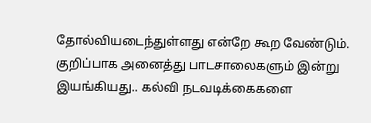தோல்வியடைந்துள்ளது என்றே கூற வேண்டும். குறிப்பாக அனைத்து பாடசாலைகளும் இன்று இயங்கியது.. கல்வி நடவடிக்கைகளை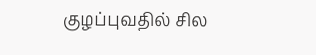குழப்புவதில் சில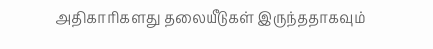அதிகாரிகளது தலையீடுகள் இருந்ததாகவும்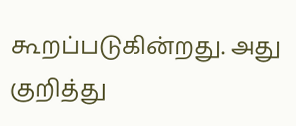கூறப்படுகின்றது. அது குறித்து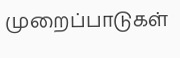முறைப்பாடுகள்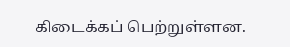கிடைக்கப் பெற்றுள்ளன.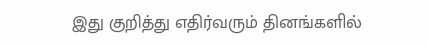இது குறித்து எதிர்வரும் தினங்களில்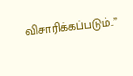விசாரிக்கப்படும்..”